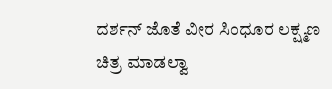ದರ್ಶನ್ ಜೊತೆ ವೀರ ಸಿಂಧೂರ ಲಕ್ಷ್ಮಣ ಚಿತ್ರ ಮಾಡಲ್ವಾ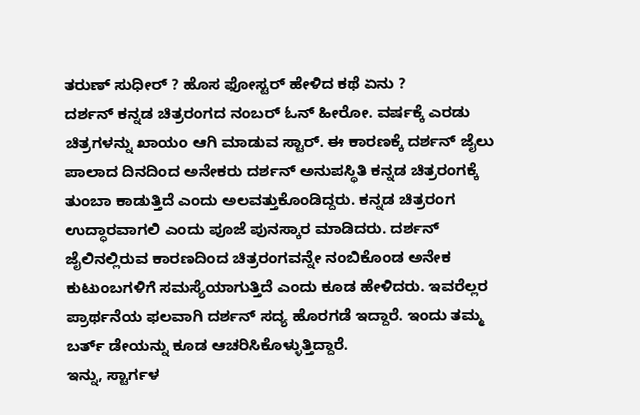ತರುಣ್ ಸುಧೀರ್ ? ಹೊಸ ಫೋಸ್ಟರ್ ಹೇಳಿದ ಕಥೆ ಏನು ?
ದರ್ಶನ್ ಕನ್ನಡ ಚಿತ್ರರಂಗದ ನಂಬರ್ ಓನ್ ಹೀರೋ. ವರ್ಷಕ್ಕೆ ಎರಡು ಚಿತ್ರಗಳನ್ನು ಖಾಯಂ ಆಗಿ ಮಾಡುವ ಸ್ಟಾರ್. ಈ ಕಾರಣಕ್ಕೆ ದರ್ಶನ್ ಜೈಲು ಪಾಲಾದ ದಿನದಿಂದ ಅನೇಕರು ದರ್ಶನ್ ಅನುಪಸ್ಥಿತಿ ಕನ್ನಡ ಚಿತ್ರರಂಗಕ್ಕೆ ತುಂಬಾ ಕಾಡುತ್ತಿದೆ ಎಂದು ಅಲವತ್ತುಕೊಂಡಿದ್ದರು. ಕನ್ನಡ ಚಿತ್ರರಂಗ ಉದ್ಧಾರವಾಗಲಿ ಎಂದು ಪೂಜೆ ಪುನಸ್ಕಾರ ಮಾಡಿದರು. ದರ್ಶನ್ ಜೈಲಿನಲ್ಲಿರುವ ಕಾರಣದಿಂದ ಚಿತ್ರರಂಗವನ್ನೇ ನಂಬಿಕೊಂಡ ಅನೇಕ ಕುಟುಂಬಗಳಿಗೆ ಸಮಸ್ಯೆಯಾಗುತ್ತಿದೆ ಎಂದು ಕೂಡ ಹೇಳಿದರು. ಇವರೆಲ್ಲರ ಪ್ರಾರ್ಥನೆಯ ಫಲವಾಗಿ ದರ್ಶನ್ ಸದ್ಯ ಹೊರಗಡೆ ಇದ್ದಾರೆ. ಇಂದು ತಮ್ಮ ಬರ್ತ್ ಡೇಯನ್ನು ಕೂಡ ಆಚರಿಸಿಕೊಳ್ಳುತ್ತಿದ್ದಾರೆ.
ಇನ್ನು, ಸ್ಟಾರ್ಗಳ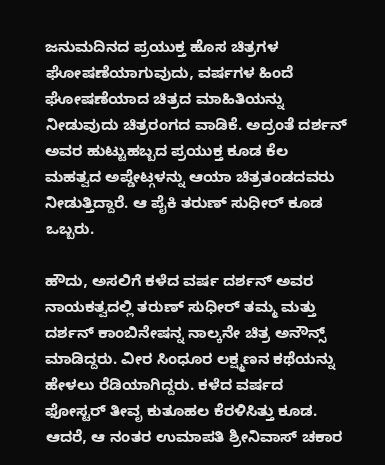ಜನುಮದಿನದ ಪ್ರಯುಕ್ತ ಹೊಸ ಚಿತ್ರಗಳ ಘೋಷಣೆಯಾಗುವುದು, ವರ್ಷಗಳ ಹಿಂದೆ ಘೋಷಣೆಯಾದ ಚಿತ್ರದ ಮಾಹಿತಿಯನ್ನು ನೀಡುವುದು ಚಿತ್ರರಂಗದ ವಾಡಿಕೆ. ಅದ್ರಂತೆ ದರ್ಶನ್ ಅವರ ಹುಟ್ಟುಹಬ್ಬದ ಪ್ರಯುಕ್ತ ಕೂಡ ಕೆಲ ಮಹತ್ವದ ಅಪ್ಡೇಟ್ಗಳನ್ನು ಆಯಾ ಚಿತ್ರತಂಡದವರು ನೀಡುತ್ತಿದ್ದಾರೆ. ಆ ಪೈಕಿ ತರುಣ್ ಸುಧೀರ್ ಕೂಡ ಒಬ್ಬರು.

ಹೌದು, ಅಸಲಿಗೆ ಕಳೆದ ವರ್ಷ ದರ್ಶನ್ ಅವರ ನಾಯಕತ್ವದಲ್ಲಿ ತರುಣ್ ಸುಧೀರ್ ತಮ್ಮ ಮತ್ತು ದರ್ಶನ್ ಕಾಂಬಿನೇಷನ್ನ ನಾಲ್ಕನೇ ಚಿತ್ರ ಅನೌನ್ಸ್ ಮಾಡಿದ್ದರು. ವೀರ ಸಿಂಧೂರ ಲಕ್ಷ್ಮಣನ ಕಥೆಯನ್ನು ಹೇಳಲು ರೆಡಿಯಾಗಿದ್ದರು. ಕಳೆದ ವರ್ಷದ ಫೋಸ್ಟರ್ ತೀವೃ ಕುತೂಹಲ ಕೆರಳಿಸಿತ್ತು ಕೂಡ.
ಆದರೆ, ಆ ನಂತರ ಉಮಾಪತಿ ಶ್ರೀನಿವಾಸ್ ಚಕಾರ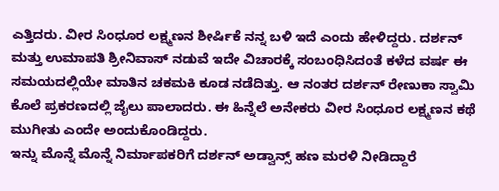ಎತ್ತಿದರು. ವೀರ ಸಿಂಧೂರ ಲಕ್ಷ್ಮಣನ ಶೀರ್ಷಿಕೆ ನನ್ನ ಬಳಿ ಇದೆ ಎಂದು ಹೇಳಿದ್ದರು. ದರ್ಶನ್ ಮತ್ತು ಉಮಾಪತಿ ಶ್ರೀನಿವಾಸ್ ನಡುವೆ ಇದೇ ವಿಚಾರಕ್ಕೆ ಸಂಬಂಧಿಸಿದಂತೆ ಕಳೆದ ವರ್ಷ ಈ ಸಮಯದಲ್ಲಿಯೇ ಮಾತಿನ ಚಕಮಕಿ ಕೂಡ ನಡೆದಿತ್ತು. ಆ ನಂತರ ದರ್ಶನ್ ರೇಣುಕಾ ಸ್ವಾಮಿ ಕೊಲೆ ಪ್ರಕರಣದಲ್ಲಿ ಜೈಲು ಪಾಲಾದರು. ಈ ಹಿನ್ನೆಲೆ ಅನೇಕರು ವೀರ ಸಿಂಧೂರ ಲಕ್ಷ್ಮಣನ ಕಥೆ ಮುಗೀತು ಎಂದೇ ಅಂದುಕೊಂಡಿದ್ದರು.
ಇನ್ನು ಮೊನ್ನೆ ಮೊನ್ನೆ ನಿರ್ಮಾಪಕರಿಗೆ ದರ್ಶನ್ ಅಡ್ವಾನ್ಸ್ ಹಣ ಮರಳಿ ನೀಡಿದ್ದಾರೆ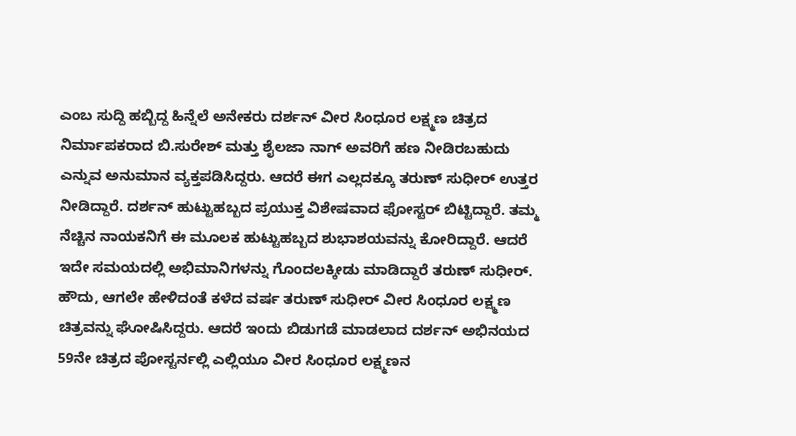ಎಂಬ ಸುದ್ದಿ ಹಬ್ಬಿದ್ದ ಹಿನ್ನೆಲೆ ಅನೇಕರು ದರ್ಶನ್ ವೀರ ಸಿಂಧೂರ ಲಕ್ಷ್ಮಣ ಚಿತ್ರದ ನಿರ್ಮಾಪಕರಾದ ಬಿ.ಸುರೇಶ್ ಮತ್ತು ಶೈಲಜಾ ನಾಗ್ ಅವರಿಗೆ ಹಣ ನೀಡಿರಬಹುದು ಎನ್ನುವ ಅನುಮಾನ ವ್ಯಕ್ತಪಡಿಸಿದ್ದರು. ಆದರೆ ಈಗ ಎಲ್ಲದಕ್ಕೂ ತರುಣ್ ಸುಧೀರ್ ಉತ್ತರ ನೀಡಿದ್ದಾರೆ. ದರ್ಶನ್ ಹುಟ್ಟುಹಬ್ಬದ ಪ್ರಯುಕ್ತ ವಿಶೇಷವಾದ ಫೋಸ್ಟರ್ ಬಿಟ್ಟಿದ್ದಾರೆ. ತಮ್ಮ ನೆಚ್ಚಿನ ನಾಯಕನಿಗೆ ಈ ಮೂಲಕ ಹುಟ್ಟುಹಬ್ಬದ ಶುಭಾಶಯವನ್ನು ಕೋರಿದ್ದಾರೆ. ಆದರೆ ಇದೇ ಸಮಯದಲ್ಲಿ ಅಭಿಮಾನಿಗಳನ್ನು ಗೊಂದಲಕ್ಕೀಡು ಮಾಡಿದ್ದಾರೆ ತರುಣ್ ಸುಧೀರ್.
ಹೌದು, ಆಗಲೇ ಹೇಳಿದಂತೆ ಕಳೆದ ವರ್ಷ ತರುಣ್ ಸುಧೀರ್ ವೀರ ಸಿಂಧೂರ ಲಕ್ಷ್ಮಣ ಚಿತ್ರವನ್ನು ಘೋಷಿಸಿದ್ದರು. ಆದರೆ ಇಂದು ಬಿಡುಗಡೆ ಮಾಡಲಾದ ದರ್ಶನ್ ಅಭಿನಯದ 59ನೇ ಚಿತ್ರದ ಪೋಸ್ಟರ್ನಲ್ಲಿ ಎಲ್ಲಿಯೂ ವೀರ ಸಿಂಧೂರ ಲಕ್ಷ್ಮಣನ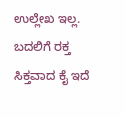ಉಲ್ಲೇಖ ಇಲ್ಲ. ಬದಲಿಗೆ ರಕ್ತ ಸಿಕ್ತವಾದ ಕೈ ಇದೆ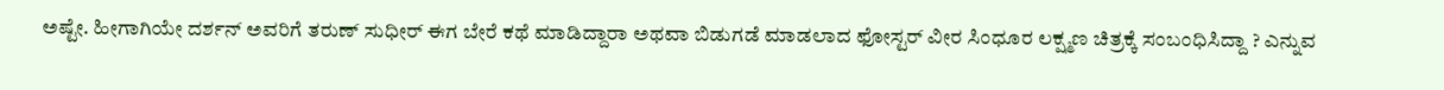ಅಷ್ಟೇ. ಹೀಗಾಗಿಯೇ ದರ್ಶನ್ ಅವರಿಗೆ ತರುಣ್ ಸುಧೀರ್ ಈಗ ಬೇರೆ ಕಥೆ ಮಾಡಿದ್ದಾರಾ ಅಥವಾ ಬಿಡುಗಡೆ ಮಾಡಲಾದ ಫೋಸ್ಟರ್ ವೀರ ಸಿಂಧೂರ ಲಕ್ಷ್ಮಣ ಚಿತ್ರಕ್ಕೆ ಸಂಬಂಧಿಸಿದ್ದಾ ? ಎನ್ನುವ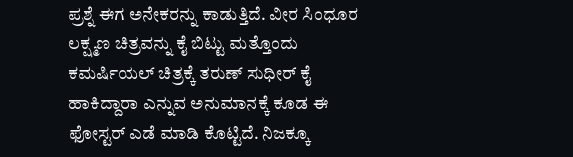ಪ್ರಶ್ನೆ ಈಗ ಅನೇಕರನ್ನು ಕಾಡುತ್ತಿದೆ. ವೀರ ಸಿಂಧೂರ ಲಕ್ಷ್ಮಣ ಚಿತ್ರವನ್ನು ಕೈ ಬಿಟ್ಟು ಮತ್ತೊಂದು ಕಮರ್ಷಿಯಲ್ ಚಿತ್ರಕ್ಕೆ ತರುಣ್ ಸುಧೀರ್ ಕೈ ಹಾಕಿದ್ದಾರಾ ಎನ್ನುವ ಅನುಮಾನಕ್ಕೆ ಕೂಡ ಈ ಫೋಸ್ಟರ್ ಎಡೆ ಮಾಡಿ ಕೊಟ್ಟಿದೆ. ನಿಜಕ್ಕೂ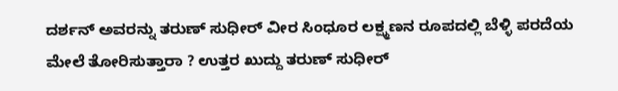ದರ್ಶನ್ ಅವರನ್ನು ತರುಣ್ ಸುಧೀರ್ ವೀರ ಸಿಂಧೂರ ಲಕ್ಷ್ಮಣನ ರೂಪದಲ್ಲಿ ಬೆಳ್ಳಿ ಪರದೆಯ ಮೇಲೆ ತೋರಿಸುತ್ತಾರಾ ? ಉತ್ತರ ಖುದ್ದು ತರುಣ್ ಸುಧೀರ್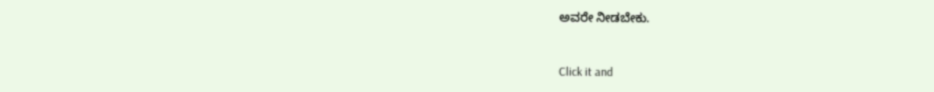ಅವರೇ ನೀಡಬೇಕು.


Click it and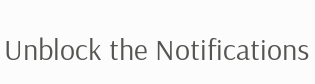Unblock the Notifications